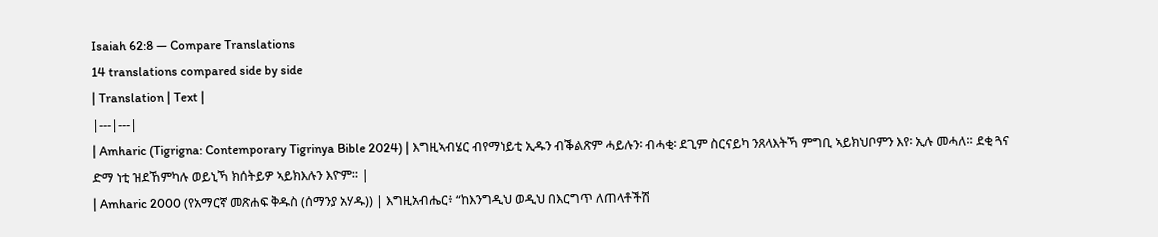Isaiah 62:8 — Compare Translations
14 translations compared side by side
| Translation | Text |
|---|---|
| Amharic (Tigrigna: Contemporary Tigrinya Bible 2024) | እግዚኣብሄር ብየማነይቲ ኢዱን ብቕልጽም ሓይሉን፡ ብሓቂ፡ ደጊም ስርናይካ ንጸላእትኻ ምግቢ ኣይክህቦምን እየ፡ ኢሉ መሓለ። ደቂ ጓና ድማ ነቲ ዝደኸምካሉ ወይኒኻ ክሰትይዎ ኣይክእሉን እዮም። |
| Amharic 2000 (የአማርኛ መጽሐፍ ቅዱስ (ሰማንያ አሃዱ)) | እግዚአብሔር፥ “ከእንግዲህ ወዲህ በእርግጥ ለጠላቶችሽ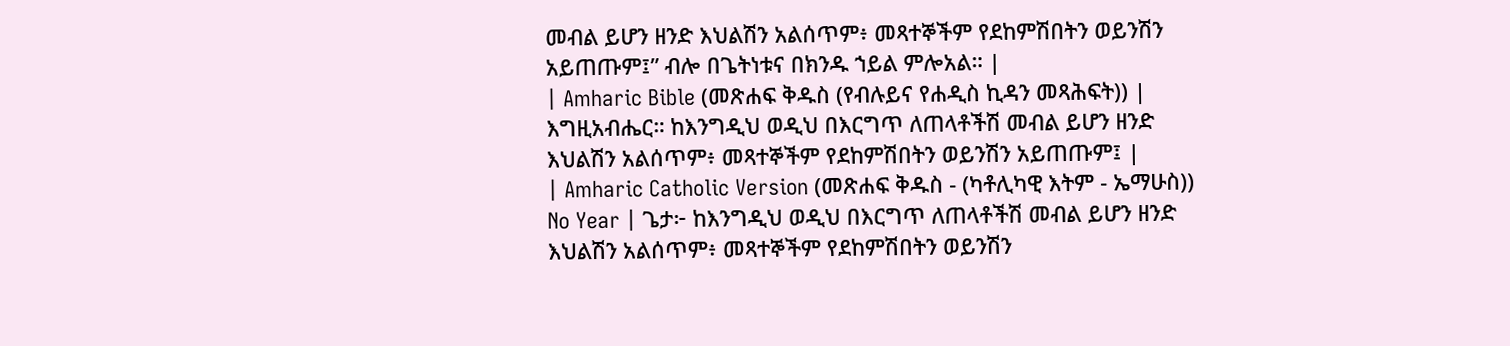መብል ይሆን ዘንድ እህልሽን አልሰጥም፥ መጻተኞችም የደከምሽበትን ወይንሽን አይጠጡም፤” ብሎ በጌትነቱና በክንዱ ኀይል ምሎአል። |
| Amharic Bible (መጽሐፍ ቅዱስ (የብሉይና የሐዲስ ኪዳን መጻሕፍት)) | እግዚአብሔር። ከእንግዲህ ወዲህ በእርግጥ ለጠላቶችሽ መብል ይሆን ዘንድ እህልሽን አልሰጥም፥ መጻተኞችም የደከምሽበትን ወይንሽን አይጠጡም፤ |
| Amharic Catholic Version (መጽሐፍ ቅዱስ - (ካቶሊካዊ እትም - ኤማሁስ)) No Year | ጌታ፦ ከእንግዲህ ወዲህ በእርግጥ ለጠላቶችሽ መብል ይሆን ዘንድ እህልሽን አልሰጥም፥ መጻተኞችም የደከምሽበትን ወይንሽን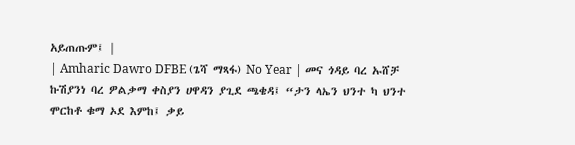አይጠጡም፤ |
| Amharic Dawro DFBE (ጌሻ ማጻፋ) No Year | መና ጎዳይ ባረ ኡሸቻ ኩሽያንነ ባረ ዎልቃማ ቀስያን ሀዋዳን ያጊደ ጫቄዳ፤ “ታን ላኤን ህንተ ካ ህንተ ሞርከቶ ቁማ ኦደ እምከ፤ ቃይ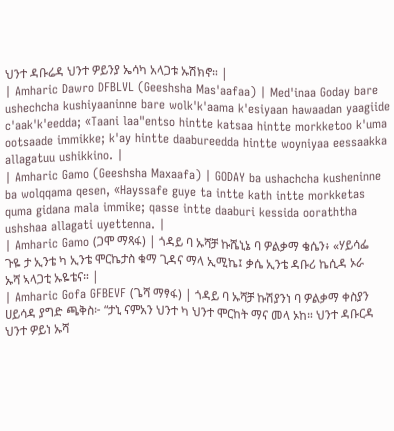ህንተ ዳቡሬዳ ህንተ ዎይንያ ኤሳካ አላጋቱ ኡሽክኖ። |
| Amharic Dawro DFBLVL (Geeshsha Mas'aafaa) | Med'inaa Goday bare ushechcha kushiyaaninne bare wolk'k'aama k'esiyaan hawaadan yaagiide c'aak'k'eedda; «Taani laa"entso hintte katsaa hintte morkketoo k'uma ootsaade immikke; k'ay hintte daabureedda hintte woyniyaa eessaakka allagatuu ushikkino. |
| Amharic Gamo (Geeshsha Maxaafa) | GODAY ba ushachcha kusheninne ba wolqqama qesen, «Hayssafe guye ta intte kath intte morkketas quma gidana mala immike; qasse intte daaburi kessida ooraththa ushshaa allagati uyettenna. |
| Amharic Gamo (ጋሞ ማጻፋ) | ጎዳይ ባ ኡሻቻ ኩሼኒኔ ባ ዎልቃማ ቄሴን፥ «ሃይሳፌ ጉዬ ታ ኢንቴ ካ ኢንቴ ሞርኬታስ ቁማ ጊዳና ማላ ኢሚኬ፤ ቃሴ ኢንቴ ዳቡሪ ኬሲዳ ኦራ ኡሻ ኣላጋቲ ኡዬቴና። |
| Amharic Gofa GFBEVF (ጌሻ ማፃፋ) | ጎዳይ ባ ኡሻቻ ኩሽያንነ ባ ዎልቃማ ቀስያን ሀይሳዳ ያግድ ጫቅስ፦ “ታኒ ናምአን ህንተ ካ ህንተ ሞርከት ማና መላ ኦከ። ህንተ ዳቡርዳ ህንተ ዎይነ ኡሻ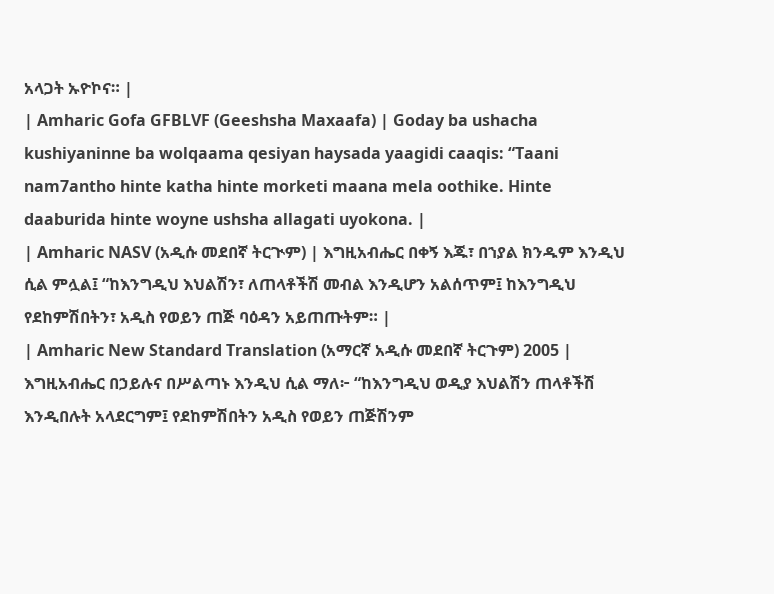አላጋት ኡዮኮና። |
| Amharic Gofa GFBLVF (Geeshsha Maxaafa) | Goday ba ushacha kushiyaninne ba wolqaama qesiyan haysada yaagidi caaqis: “Taani nam7antho hinte katha hinte morketi maana mela oothike. Hinte daaburida hinte woyne ushsha allagati uyokona. |
| Amharic NASV (አዲሱ መደበኛ ትርጒም) | እግዚአብሔር በቀኝ እጁ፣ በኀያል ክንዱም እንዲህ ሲል ምሏል፤ “ከእንግዲህ እህልሽን፣ ለጠላቶችሽ መብል እንዲሆን አልሰጥም፤ ከእንግዲህ የደከምሽበትን፣ አዲስ የወይን ጠጅ ባዕዳን አይጠጡትም። |
| Amharic New Standard Translation (አማርኛ አዲሱ መደበኛ ትርጉም) 2005 | እግዚአብሔር በኃይሉና በሥልጣኑ እንዲህ ሲል ማለ፦ “ከእንግዲህ ወዲያ እህልሽን ጠላቶችሽ እንዲበሉት አላደርግም፤ የደከምሽበትን አዲስ የወይን ጠጅሽንም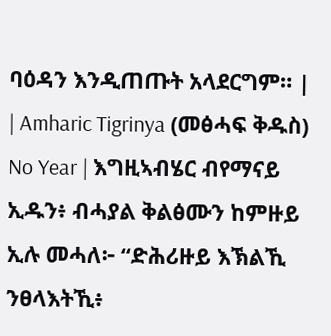ባዕዳን እንዲጠጡት አላደርግም። |
| Amharic Tigrinya (መፅሓፍ ቅዱስ) No Year | እግዚኣብሄር ብየማናይ ኢዱን፥ ብሓያል ቅልፅሙን ከምዙይ ኢሉ መሓለ፦ “ድሕሪዙይ እኽልኺ ንፀላእትኺ፥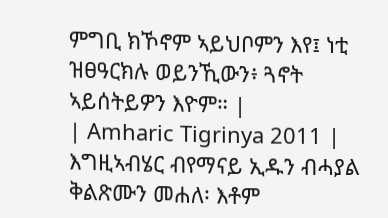ምግቢ ክኾኖም ኣይህቦምን እየ፤ ነቲ ዝፀዓርክሉ ወይንኺውን፥ ጓኖት ኣይሰትይዎን እዮም። |
| Amharic Tigrinya 2011 | እግዚኣብሄር ብየማናይ ኢዱን ብሓያል ቅልጽሙን መሐለ፡ እቶም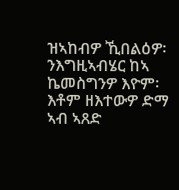ዝኣከብዎ ኺበልዕዎ፡ ንእግዚኣብሄር ከኣ ኬመስግንዎ እዮም፡ እቶም ዘእተውዎ ድማ ኣብ ኣጸድ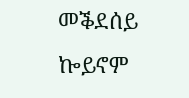መቕደሰይ ኰይኖም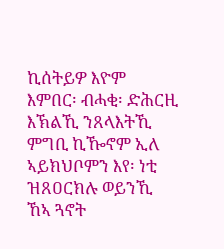ኪሰትይዎ እዮም እምበር፡ ብሓቂ፡ ድሕርዚ እኽልኺ ንጸላእትኺ ምግቢ ኪዀኖም ኢለ ኣይክህቦምን እየ፡ ነቲ ዝጸዐርክሉ ወይንኺ ኸኣ ጓኖት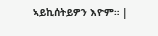ኣይኪሰትይዎን እዮም። |